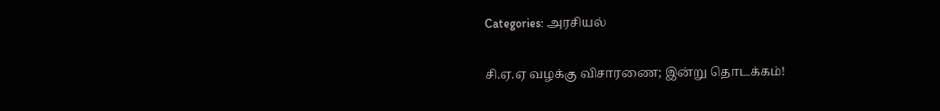Categories: அரசியல்

சி.ஏ.ஏ வழக்கு விசாரணை; இன்று தொடக்கம்!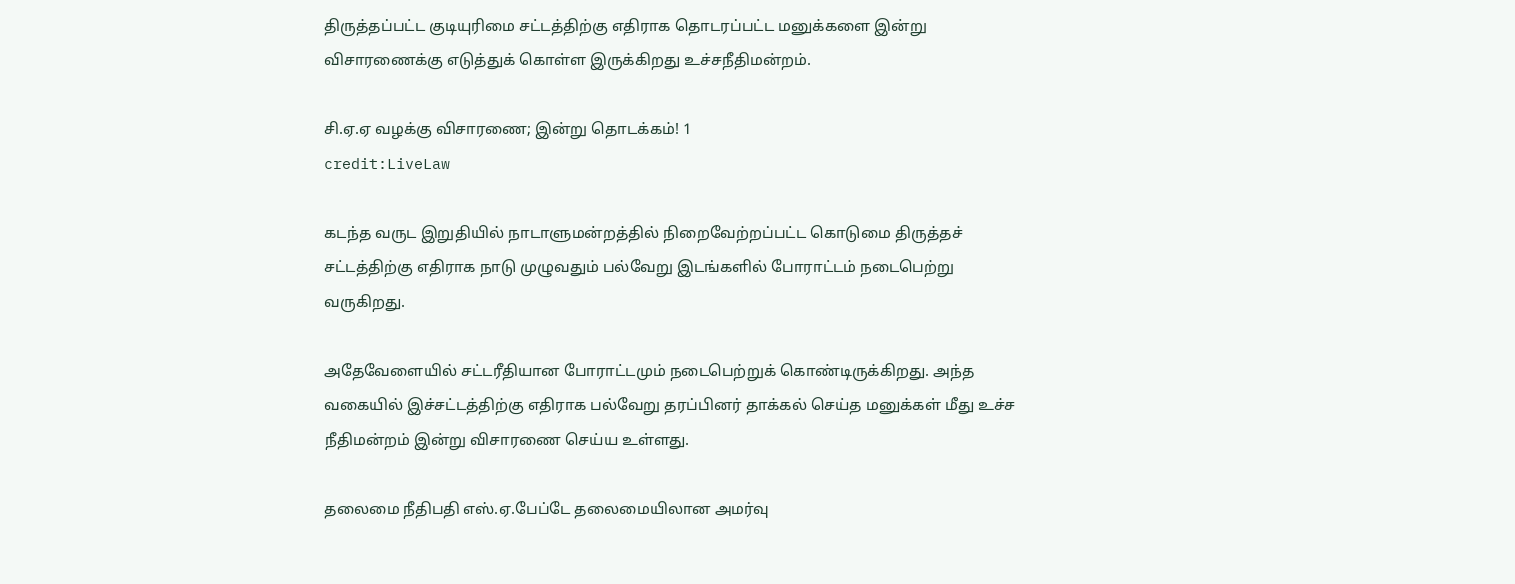திருத்தப்பட்ட குடியுரிமை சட்டத்திற்கு எதிராக தொடரப்பட்ட மனுக்களை இன்று விசாரணைக்கு எடுத்துக் கொள்ள இருக்கிறது உச்சநீதிமன்றம்.

சி.ஏ.ஏ வழக்கு விசாரணை; இன்று தொடக்கம்! 1
credit:LiveLaw

கடந்த வருட இறுதியில் நாடாளுமன்றத்தில் நிறைவேற்றப்பட்ட கொடுமை திருத்தச் சட்டத்திற்கு எதிராக நாடு முழுவதும் பல்வேறு இடங்களில் போராட்டம் நடைபெற்று வருகிறது.

அதேவேளையில் சட்டரீதியான போராட்டமும் நடைபெற்றுக் கொண்டிருக்கிறது. அந்த வகையில் இச்சட்டத்திற்கு எதிராக பல்வேறு தரப்பினர் தாக்கல் செய்த மனுக்கள் மீது உச்ச நீதிமன்றம் இன்று விசாரணை செய்ய உள்ளது.

தலைமை நீதிபதி எஸ்.ஏ.பேப்டே தலைமையிலான அமர்வு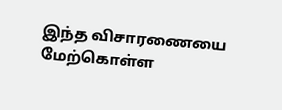இந்த விசாரணையை மேற்கொள்ள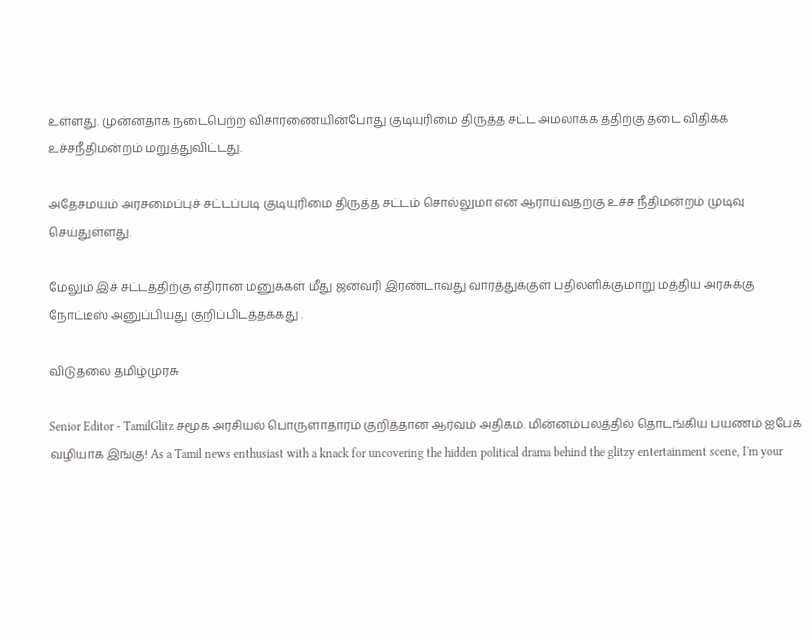உள்ளது. முன்னதாக நடைபெற்ற விசாரணையின்போது குடியுரிமை திருத்த சட்ட அமலாக்க த்திற்கு தடை விதிக்க உச்சநீதிமன்றம் மறுத்துவிட்டது.

அதேசமயம் அரசமைப்புச் சட்டப்படி குடியுரிமை திருத்த சட்டம் சொல்லுமா என ஆராய்வதற்கு உச்ச நீதிமன்றம் முடிவு செய்துள்ளது.

மேலும் இச் சட்டத்திற்கு எதிரான மனுக்கள் மீது ஜனவரி இரண்டாவது வாரத்துக்குள் பதிலளிக்குமாறு மத்திய அரசுக்கு நோட்டீஸ் அனுப்பியது குறிப்பிடத்தக்கது .

விடுதலை தமிழ்முரசு

Senior Editor - TamilGlitz சமூக அரசியல் பொருளாதாரம் குறித்தான ஆர்வம் அதிகம். மின்னம்பலத்தில் தொடங்கிய பயணம் ஐபேக் வழியாக இங்கு! As a Tamil news enthusiast with a knack for uncovering the hidden political drama behind the glitzy entertainment scene, I'm your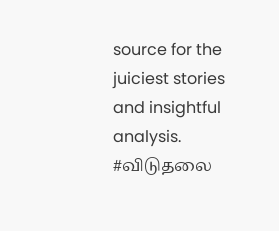source for the juiciest stories and insightful analysis. #விடுதலை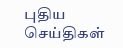புதிய செய்திகள்